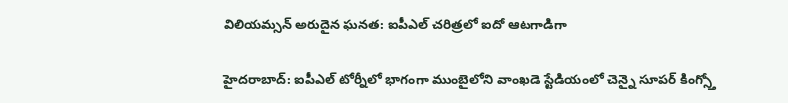విలియమ్సన్ అరుదైన ఘనత: ఐపీఎల్ చరిత్రలో ఐదో ఆటగాడిగా

హైదరాబాద్: ఐపీఎల్ టోర్నీలో భాగంగా ముంబైలోని వాంఖడె స్టేడియంలో చెన్నై సూపర్ కింగ్స్తో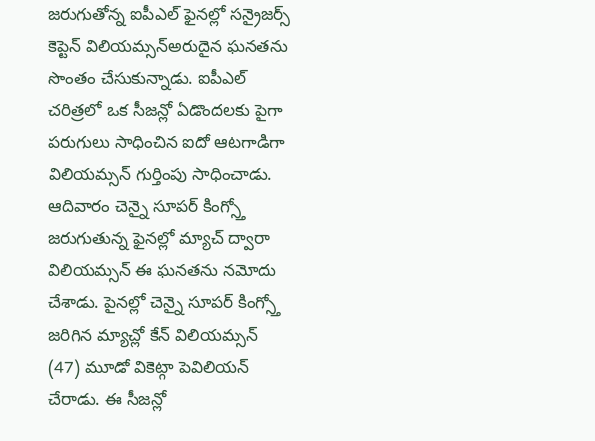జరుగుతోన్న ఐపీఎల్ ఫైనల్లో సన్రైజర్స్ కెప్టెన్ విలియమ్సన్అరుదైన ఘనతను సొంతం చేసుకున్నాడు. ఐపీఎల్ చరిత్రలో ఒక సీజన్లో ఏడొందలకు పైగా పరుగులు సాధించిన ఐదో ఆటగాడిగా విలియమ్సన్ గుర్తింపు సాధించాడు.
ఆదివారం చెన్నై సూపర్ కింగ్స్తో జరుగుతున్న ఫైనల్లో మ్యాచ్ ద్వారా విలియమ్సన్ ఈ ఘనతను నమోదు చేశాడు. పైనల్లో చెన్నై సూపర్ కింగ్స్తో జరిగిన మ్యాచ్లో కేన్ విలియమ్సన్ (47) మూడో వికెట్గా పెవిలియన్ చేరాడు. ఈ సీజన్లో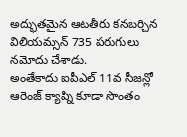అద్భుతమైన ఆటతీరు కనబర్చిన విలియమ్సన్ 735 పరుగులు నమోదు చేశాడు.
అంతేకాదు ఐపీఎల్ 11వ సీజన్లో ఆరెంజ్ క్యాప్ని కూడా సొంతం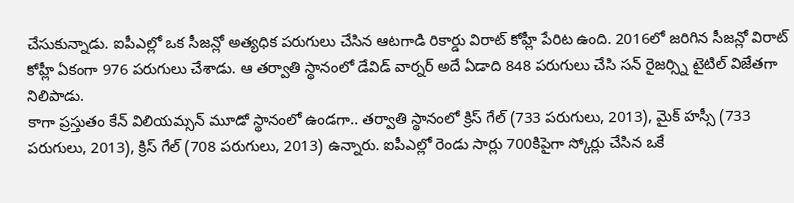చేసుకున్నాడు. ఐపీఎల్లో ఒక సీజన్లో అత్యధిక పరుగులు చేసిన ఆటగాడి రికార్డు విరాట్ కోహ్లీ పేరిట ఉంది. 2016లో జరిగిన సీజన్లో విరాట్ కోహ్లీ ఏకంగా 976 పరుగులు చేశాడు. ఆ తర్వాతి స్థానంలో డేవిడ్ వార్నర్ అదే ఏడాది 848 పరుగులు చేసి సన్ రైజర్స్ని టైటిల్ విజేతగా నిలిపాడు.
కాగా ప్రస్తుతం కేన్ విలియమ్సన్ మూడో స్థానంలో ఉండగా.. తర్వాతి స్థానంలో క్రిస్ గేల్ (733 పరుగులు, 2013), మైక్ హస్సీ (733 పరుగులు, 2013), క్రిస్ గేల్ (708 పరుగులు, 2013) ఉన్నారు. ఐపీఎల్లో రెండు సార్లు 700కిపైగా స్కోర్లు చేసిన ఒకే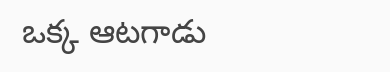ఒక్క ఆటగాడు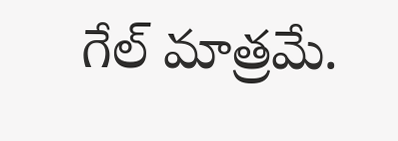గేల్ మాత్రమే.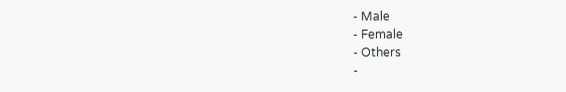- Male
- Female
- Others
-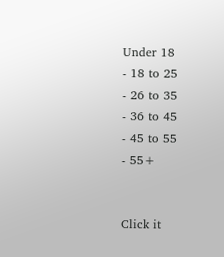Under 18
- 18 to 25
- 26 to 35
- 36 to 45
- 45 to 55
- 55+


Click it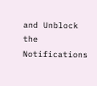and Unblock the Notifications